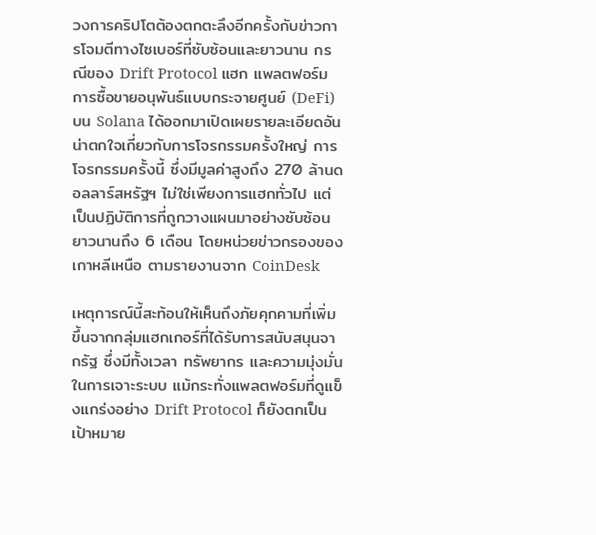วงการคริปโตต้องตกตะลึงอีกครั้งกับข่าวการโจมตีทางไซเบอร์ที่ซับซ้อนและยาวนาน กรณีของ Drift Protocol แฮก แพลตฟอร์มการซื้อขายอนุพันธ์แบบกระจายศูนย์ (DeFi) บน Solana ได้ออกมาเปิดเผยรายละเอียดอันน่าตกใจเกี่ยวกับการโจรกรรมครั้งใหญ่ การโจรกรรมครั้งนี้ ซึ่งมีมูลค่าสูงถึง 270 ล้านดอลลาร์สหรัฐฯ ไม่ใช่เพียงการแฮกทั่วไป แต่เป็นปฏิบัติการที่ถูกวางแผนมาอย่างซับซ้อนยาวนานถึง 6 เดือน โดยหน่วยข่าวกรองของเกาหลีเหนือ ตามรายงานจาก CoinDesk

เหตุการณ์นี้สะท้อนให้เห็นถึงภัยคุกคามที่เพิ่มขึ้นจากกลุ่มแฮกเกอร์ที่ได้รับการสนับสนุนจากรัฐ ซึ่งมีทั้งเวลา ทรัพยากร และความมุ่งมั่นในการเจาะระบบ แม้กระทั่งแพลตฟอร์มที่ดูแข็งแกร่งอย่าง Drift Protocol ก็ยังตกเป็นเป้าหมาย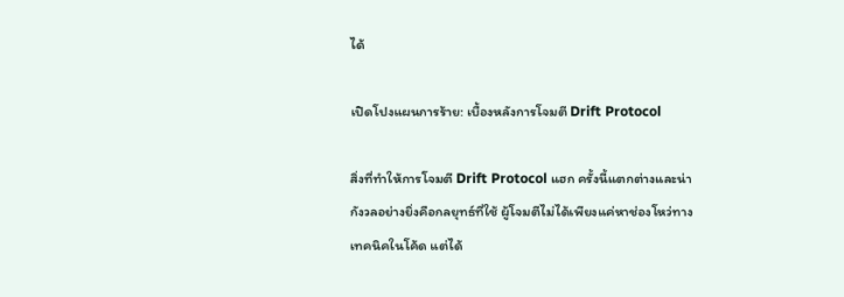ได้

เปิดโปงแผนการร้าย: เบื้องหลังการโจมตี Drift Protocol

สิ่งที่ทำให้การโจมตี Drift Protocol แฮก ครั้งนี้แตกต่างและน่ากังวลอย่างยิ่งคือกลยุทธ์ที่ใช้ ผู้โจมตีไม่ได้เพียงแค่หาช่องโหว่ทางเทคนิคในโค้ด แต่ได้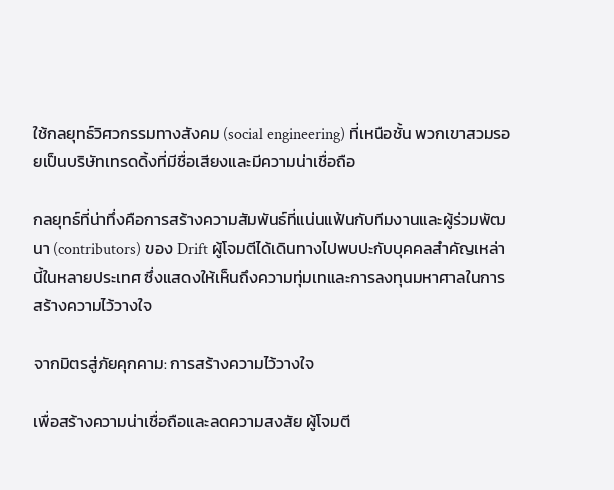ใช้กลยุทธ์วิศวกรรมทางสังคม (social engineering) ที่เหนือชั้น พวกเขาสวมรอยเป็นบริษัทเทรดดิ้งที่มีชื่อเสียงและมีความน่าเชื่อถือ

กลยุทธ์ที่น่าทึ่งคือการสร้างความสัมพันธ์ที่แน่นแฟ้นกับทีมงานและผู้ร่วมพัฒนา (contributors) ของ Drift ผู้โจมตีได้เดินทางไปพบปะกับบุคคลสำคัญเหล่านี้ในหลายประเทศ ซึ่งแสดงให้เห็นถึงความทุ่มเทและการลงทุนมหาศาลในการสร้างความไว้วางใจ

จากมิตรสู่ภัยคุกคาม: การสร้างความไว้วางใจ

เพื่อสร้างความน่าเชื่อถือและลดความสงสัย ผู้โจมตี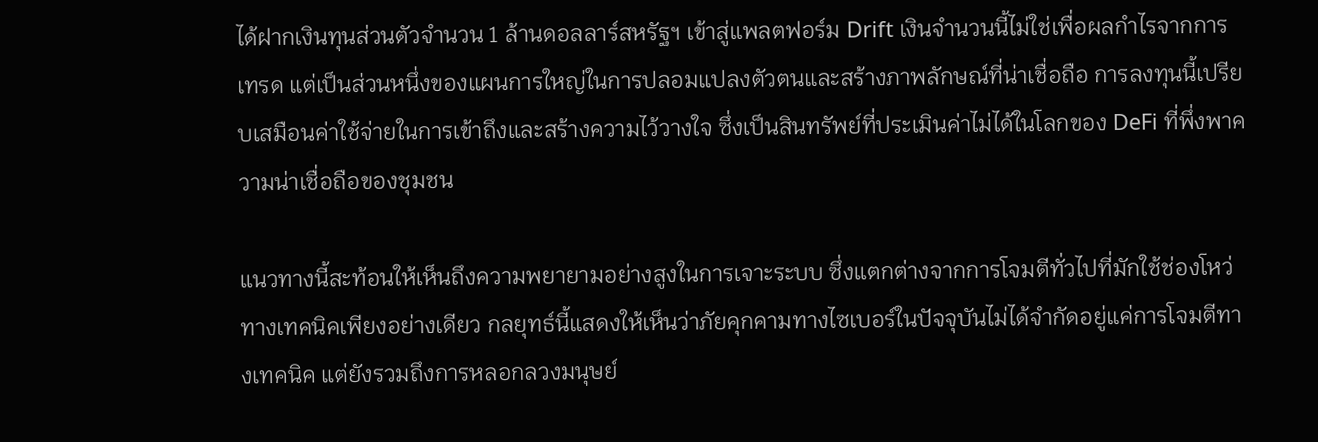ได้ฝากเงินทุนส่วนตัวจำนวน 1 ล้านดอลลาร์สหรัฐฯ เข้าสู่แพลตฟอร์ม Drift เงินจำนวนนี้ไม่ใช่เพื่อผลกำไรจากการเทรด แต่เป็นส่วนหนึ่งของแผนการใหญ่ในการปลอมแปลงตัวตนและสร้างภาพลักษณ์ที่น่าเชื่อถือ การลงทุนนี้เปรียบเสมือนค่าใช้จ่ายในการเข้าถึงและสร้างความไว้วางใจ ซึ่งเป็นสินทรัพย์ที่ประเมินค่าไม่ได้ในโลกของ DeFi ที่พึ่งพาความน่าเชื่อถือของชุมชน

แนวทางนี้สะท้อนให้เห็นถึงความพยายามอย่างสูงในการเจาะระบบ ซึ่งแตกต่างจากการโจมตีทั่วไปที่มักใช้ช่องโหว่ทางเทคนิคเพียงอย่างเดียว กลยุทธ์นี้แสดงให้เห็นว่าภัยคุกคามทางไซเบอร์ในปัจจุบันไม่ได้จำกัดอยู่แค่การโจมตีทางเทคนิค แต่ยังรวมถึงการหลอกลวงมนุษย์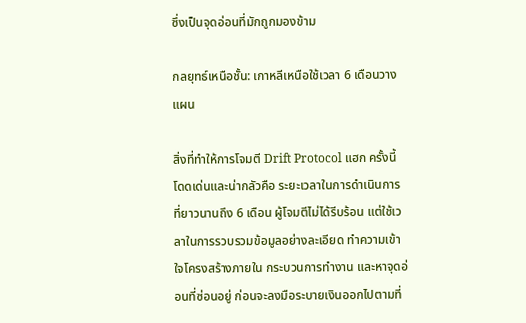ซึ่งเป็นจุดอ่อนที่มักถูกมองข้าม

กลยุทธ์เหนือชั้น: เกาหลีเหนือใช้เวลา 6 เดือนวางแผน

สิ่งที่ทำให้การโจมตี Drift Protocol แฮก ครั้งนี้โดดเด่นและน่ากลัวคือ ระยะเวลาในการดำเนินการที่ยาวนานถึง 6 เดือน ผู้โจมตีไม่ได้รีบร้อน แต่ใช้เวลาในการรวบรวมข้อมูลอย่างละเอียด ทำความเข้าใจโครงสร้างภายใน กระบวนการทำงาน และหาจุดอ่อนที่ซ่อนอยู่ ก่อนจะลงมือระบายเงินออกไปตามที่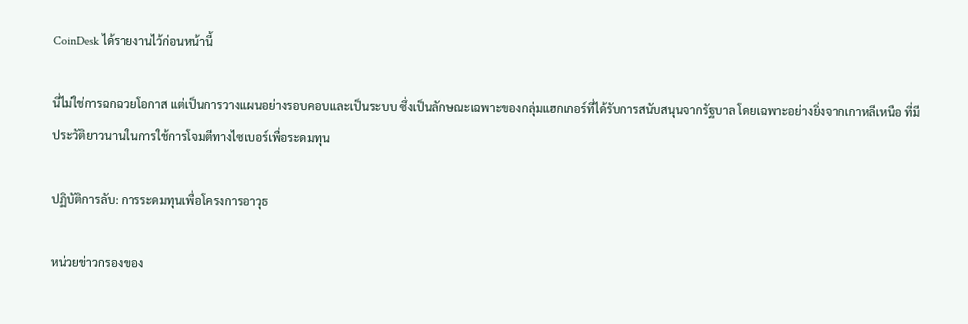CoinDesk ได้รายงานไว้ก่อนหน้านี้

นี่ไม่ใช่การฉกฉวยโอกาส แต่เป็นการวางแผนอย่างรอบคอบและเป็นระบบ ซึ่งเป็นลักษณะเฉพาะของกลุ่มแฮกเกอร์ที่ได้รับการสนับสนุนจากรัฐบาล โดยเฉพาะอย่างยิ่งจากเกาหลีเหนือ ที่มีประวัติยาวนานในการใช้การโจมตีทางไซเบอร์เพื่อระดมทุน

ปฏิบัติการลับ: การระดมทุนเพื่อโครงการอาวุธ

หน่วยข่าวกรองของ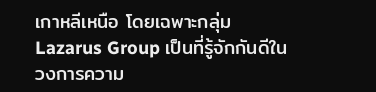เกาหลีเหนือ โดยเฉพาะกลุ่ม Lazarus Group เป็นที่รู้จักกันดีในวงการความ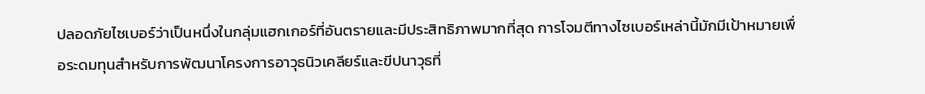ปลอดภัยไซเบอร์ว่าเป็นหนึ่งในกลุ่มแฮกเกอร์ที่อันตรายและมีประสิทธิภาพมากที่สุด การโจมตีทางไซเบอร์เหล่านี้มักมีเป้าหมายเพื่อระดมทุนสำหรับการพัฒนาโครงการอาวุธนิวเคลียร์และขีปนาวุธที่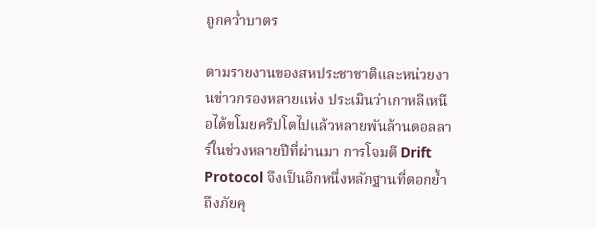ถูกคว่ำบาตร

ตามรายงานของสหประชาชาติและหน่วยงานข่าวกรองหลายแห่ง ประเมินว่าเกาหลีเหนือได้ขโมยคริปโตไปแล้วหลายพันล้านดอลลาร์ในช่วงหลายปีที่ผ่านมา การโจมตี Drift Protocol จึงเป็นอีกหนึ่งหลักฐานที่ตอกย้ำถึงภัยคุ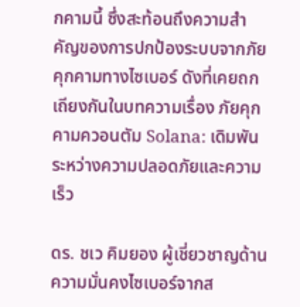กคามนี้ ซึ่งสะท้อนถึงความสำคัญของการปกป้องระบบจากภัยคุกคามทางไซเบอร์ ดังที่เคยถกเถียงกันในบทความเรื่อง ภัยคุกคามควอนตัม Solana: เดิมพันระหว่างความปลอดภัยและความเร็ว

ดร. ชเว คิมยอง ผู้เชี่ยวชาญด้านความมั่นคงไซเบอร์จากส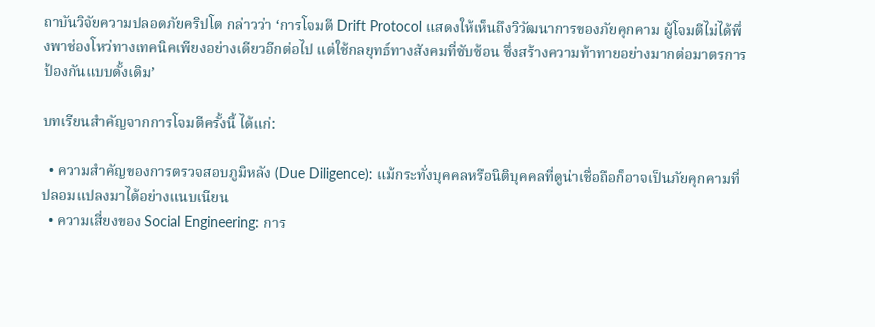ถาบันวิจัยความปลอดภัยคริปโต กล่าวว่า ‘การโจมตี Drift Protocol แสดงให้เห็นถึงวิวัฒนาการของภัยคุกคาม ผู้โจมตีไม่ได้พึ่งพาช่องโหว่ทางเทคนิคเพียงอย่างเดียวอีกต่อไป แต่ใช้กลยุทธ์ทางสังคมที่ซับซ้อน ซึ่งสร้างความท้าทายอย่างมากต่อมาตรการป้องกันแบบดั้งเดิม’

บทเรียนสำคัญจากการโจมตีครั้งนี้ ได้แก่:

  • ความสำคัญของการตรวจสอบภูมิหลัง (Due Diligence): แม้กระทั่งบุคคลหรือนิติบุคคลที่ดูน่าเชื่อถือก็อาจเป็นภัยคุกคามที่ปลอมแปลงมาได้อย่างแนบเนียน
  • ความเสี่ยงของ Social Engineering: การ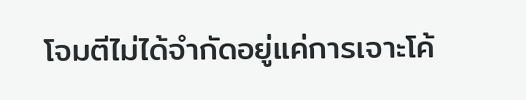โจมตีไม่ได้จำกัดอยู่แค่การเจาะโค้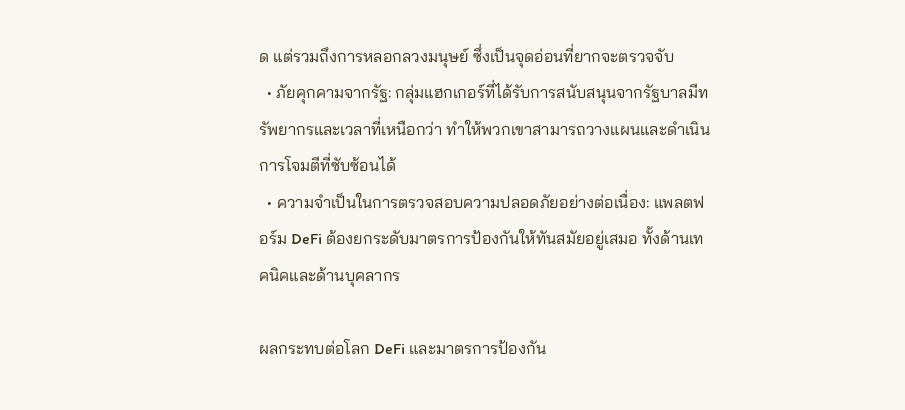ด แต่รวมถึงการหลอกลวงมนุษย์ ซึ่งเป็นจุดอ่อนที่ยากจะตรวจจับ
  • ภัยคุกคามจากรัฐ: กลุ่มแฮกเกอร์ที่ได้รับการสนับสนุนจากรัฐบาลมีทรัพยากรและเวลาที่เหนือกว่า ทำให้พวกเขาสามารถวางแผนและดำเนินการโจมตีที่ซับซ้อนได้
  • ความจำเป็นในการตรวจสอบความปลอดภัยอย่างต่อเนื่อง: แพลตฟอร์ม DeFi ต้องยกระดับมาตรการป้องกันให้ทันสมัยอยู่เสมอ ทั้งด้านเทคนิคและด้านบุคลากร

ผลกระทบต่อโลก DeFi และมาตรการป้องกัน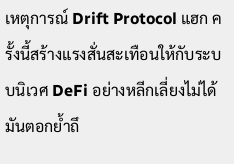เหตุการณ์ Drift Protocol แฮก ครั้งนี้สร้างแรงสั่นสะเทือนให้กับระบบนิเวศ DeFi อย่างหลีกเลี่ยงไม่ได้ มันตอกย้ำถึ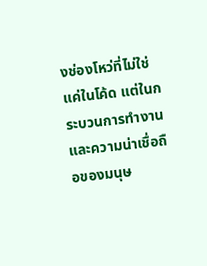งช่องโหว่ที่ไม่ใช่แค่ในโค้ด แต่ในกระบวนการทำงานและความน่าเชื่อถือของมนุษ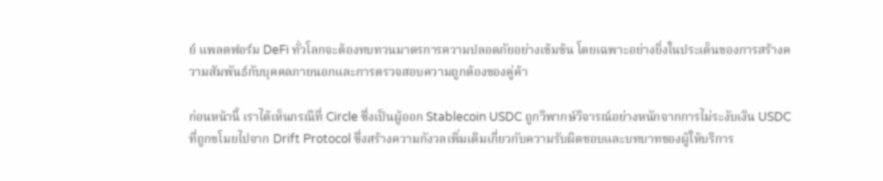ย์ แพลตฟอร์ม DeFi ทั่วโลกจะต้องทบทวนมาตรการความปลอดภัยอย่างเข้มข้น โดยเฉพาะอย่างยิ่งในประเด็นของการสร้างความสัมพันธ์กับบุคคลภายนอกและการตรวจสอบความถูกต้องของคู่ค้า

ก่อนหน้านี้ เราได้เห็นกรณีที่ Circle ซึ่งเป็นผู้ออก Stablecoin USDC ถูกวิพากษ์วิจารณ์อย่างหนักจากการไม่ระงับเงิน USDC ที่ถูกขโมยไปจาก Drift Protocol ซึ่งสร้างความกังวลเพิ่มเติมเกี่ยวกับความรับผิดชอบและบทบาทของผู้ให้บริการ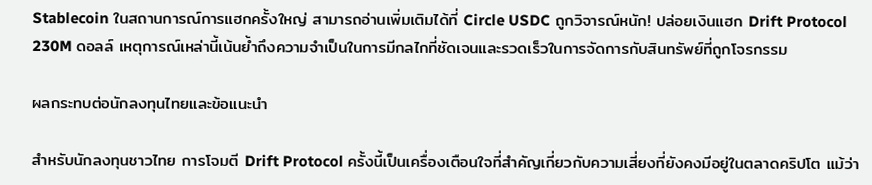Stablecoin ในสถานการณ์การแฮกครั้งใหญ่ สามารถอ่านเพิ่มเติมได้ที่ Circle USDC ถูกวิจารณ์หนัก! ปล่อยเงินแฮก Drift Protocol 230M ดอลล์ เหตุการณ์เหล่านี้เน้นย้ำถึงความจำเป็นในการมีกลไกที่ชัดเจนและรวดเร็วในการจัดการกับสินทรัพย์ที่ถูกโจรกรรม

ผลกระทบต่อนักลงทุนไทยและข้อแนะนำ

สำหรับนักลงทุนชาวไทย การโจมตี Drift Protocol ครั้งนี้เป็นเครื่องเตือนใจที่สำคัญเกี่ยวกับความเสี่ยงที่ยังคงมีอยู่ในตลาดคริปโต แม้ว่า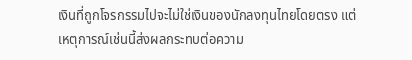เงินที่ถูกโจรกรรมไปจะไม่ใช่เงินของนักลงทุนไทยโดยตรง แต่เหตุการณ์เช่นนี้ส่งผลกระทบต่อความ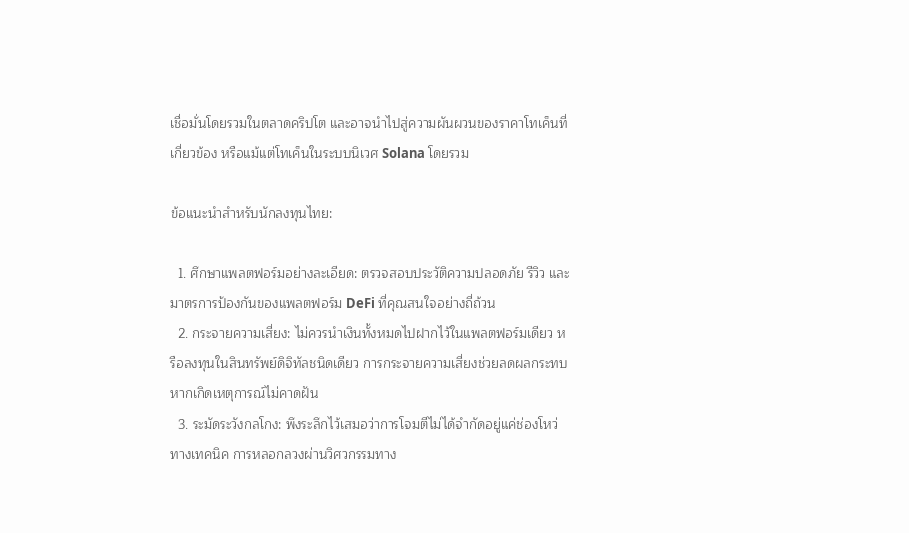เชื่อมั่นโดยรวมในตลาดคริปโต และอาจนำไปสู่ความผันผวนของราคาโทเค็นที่เกี่ยวข้อง หรือแม้แต่โทเค็นในระบบนิเวศ Solana โดยรวม

ข้อแนะนำสำหรับนักลงทุนไทย:

  1. ศึกษาแพลตฟอร์มอย่างละเอียด: ตรวจสอบประวัติความปลอดภัย รีวิว และมาตรการป้องกันของแพลตฟอร์ม DeFi ที่คุณสนใจอย่างถี่ถ้วน
  2. กระจายความเสี่ยง: ไม่ควรนำเงินทั้งหมดไปฝากไว้ในแพลตฟอร์มเดียว หรือลงทุนในสินทรัพย์ดิจิทัลชนิดเดียว การกระจายความเสี่ยงช่วยลดผลกระทบหากเกิดเหตุการณ์ไม่คาดฝัน
  3. ระมัดระวังกลโกง: พึงระลึกไว้เสมอว่าการโจมตีไม่ได้จำกัดอยู่แค่ช่องโหว่ทางเทคนิค การหลอกลวงผ่านวิศวกรรมทาง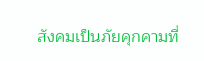สังคมเป็นภัยคุกคามที่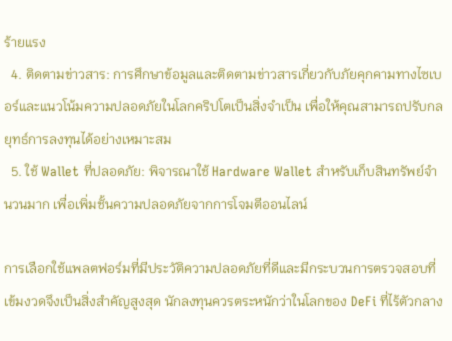ร้ายแรง
  4. ติดตามข่าวสาร: การศึกษาข้อมูลและติดตามข่าวสารเกี่ยวกับภัยคุกคามทางไซเบอร์และแนวโน้มความปลอดภัยในโลกคริปโตเป็นสิ่งจำเป็น เพื่อให้คุณสามารถปรับกลยุทธ์การลงทุนได้อย่างเหมาะสม
  5. ใช้ Wallet ที่ปลอดภัย: พิจารณาใช้ Hardware Wallet สำหรับเก็บสินทรัพย์จำนวนมาก เพื่อเพิ่มชั้นความปลอดภัยจากการโจมตีออนไลน์

การเลือกใช้แพลตฟอร์มที่มีประวัติความปลอดภัยที่ดีและมีกระบวนการตรวจสอบที่เข้มงวดจึงเป็นสิ่งสำคัญสูงสุด นักลงทุนควรตระหนักว่าในโลกของ DeFi ที่ไร้ตัวกลาง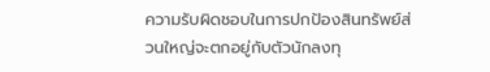ความรับผิดชอบในการปกป้องสินทรัพย์ส่วนใหญ่จะตกอยู่กับตัวนักลงทุ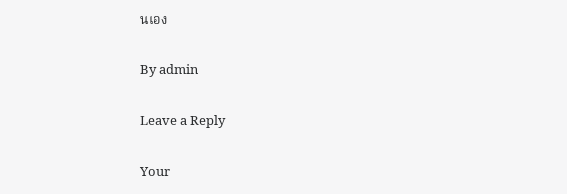นเอง

By admin

Leave a Reply

Your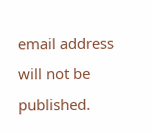email address will not be published.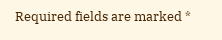Required fields are marked *